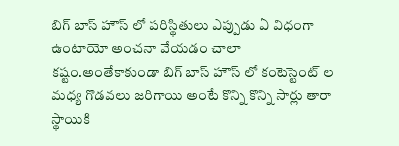బిగ్ బాస్ హౌస్ లో పరిస్థితులు ఎప్పుడు ఏ విధంగా ఉంటాయో అంచనా వేయడం చాలా కష్టం.అంతేకాకుండా బిగ్ బాస్ హౌస్ లో కంటెస్టెంట్ ల మధ్య గొడవలు జరిగాయి అంటే కొన్ని కొన్ని సార్లు తారా స్థాయికి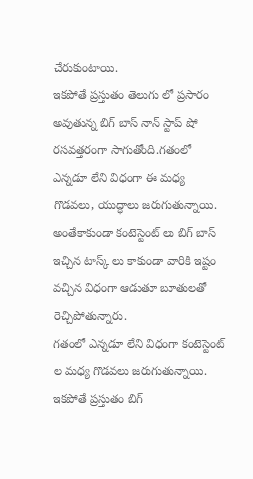చేరుకుంటాయి.
ఇకపోతే ప్రస్తుతం తెలుగు లో ప్రసారం అవుతున్న బిగ్ బాస్ నాన్ స్టాప్ షో రసవత్తరంగా సాగుతోంది.గతంలో ఎన్నడూ లేని విధంగా ఈ మధ్య గొడవలు, యుద్ధాలు జరుగుతున్నాయి.
అంతేకాకుండా కంటెస్టెంట్ లు బిగ్ బాస్ ఇచ్చిన టాస్క్ లు కాకుండా వారికి ఇష్టం వచ్చిన విధంగా ఆడుతూ బూతులతో రెచ్చిపోతున్నారు.
గతంలో ఎన్నడూ లేని విధంగా కంటెస్టెంట్ ల మధ్య గొడవలు జరుగుతున్నాయి.
ఇకపోతే ప్రస్తుతం బిగ్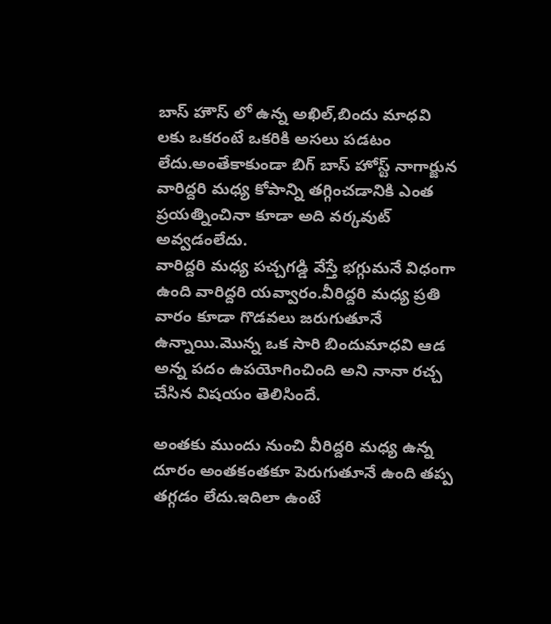బాస్ హౌస్ లో ఉన్న అఖిల్,బిందు మాధవి లకు ఒకరంటే ఒకరికి అసలు పడటం లేదు.అంతేకాకుండా బిగ్ బాస్ హోస్ట్ నాగార్జున వారిద్దరి మధ్య కోపాన్ని తగ్గించడానికి ఎంత ప్రయత్నించినా కూడా అది వర్కవుట్ అవ్వడంలేదు.
వారిద్దరి మధ్య పచ్చగడ్డి వేస్తే భగ్గుమనే విధంగా ఉంది వారిద్దరి యవ్వారం.వీరిద్దరి మధ్య ప్రతి వారం కూడా గొడవలు జరుగుతూనే ఉన్నాయి.మొన్న ఒక సారి బిందుమాధవి ఆడ అన్న పదం ఉపయోగించింది అని నానా రచ్చ చేసిన విషయం తెలిసిందే.

అంతకు ముందు నుంచి వీరిద్దరి మధ్య ఉన్న దూరం అంతకంతకూ పెరుగుతూనే ఉంది తప్ప తగ్గడం లేదు.ఇదిలా ఉంటే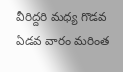వీరిద్దరి మధ్య గొడవ ఏడవ వారం మరింత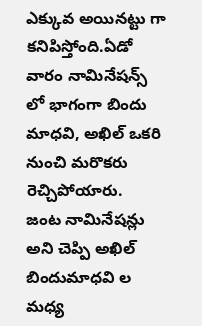ఎక్కువ అయినట్టు గా కనిపిస్తోంది.ఏడో వారం నామినేషన్స్ లో భాగంగా బిందు మాధవి, అఖిల్ ఒకరి నుంచి మరొకరు రెచ్చిపోయారు.
జంట నామినేషన్లు అని చెప్పి అఖిల్ బిందుమాధవి ల మధ్య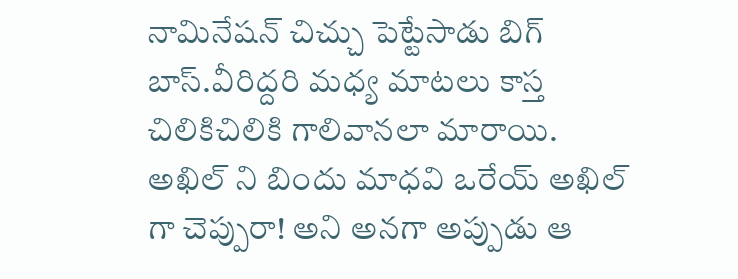నామినేషన్ చిచ్చు పెట్టేసాడు బిగ్ బాస్.వీరిద్దరి మధ్య మాటలు కాస్త చిలికిచిలికి గాలివానలా మారాయి.
అఖిల్ ని బిందు మాధవి ఒరేయ్ అఖిల్ గా చెప్పురా! అని అనగా అప్పుడు ఆ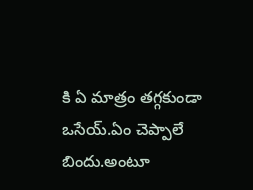కి ఏ మాత్రం తగ్గకుండా ఒసేయ్.ఏం చెప్పాలే బిందు.అంటూ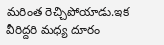మరింత రెచ్చిపోయాడు.ఇక వీరిద్దరి మధ్య దూరం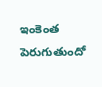ఇంకెంత పెరుగుతుందో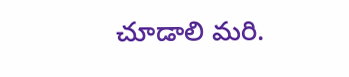చూడాలి మరి.